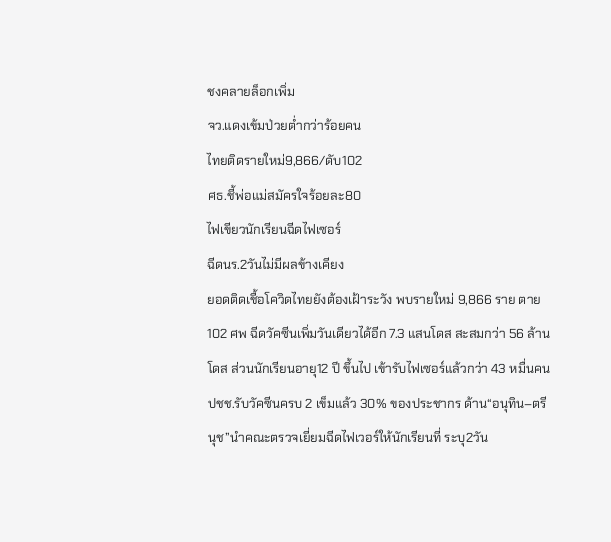ชงคลายล็อกเพิ่ม
จว.แดงเข้มป่วยต่ำกว่าร้อยคน
ไทยติดรายใหม่9,866/ดับ102
ศธ.ชี้พ่อแม่สมัครใจร้อยละ80
ไฟเขียวนักเรียนฉีดไฟเซอร์
ฉีดนร.2วันไม่มีผลข้างเคียง
ยอดติดเชื้อโควิดไทยยังต้องเฝ้าระวัง พบรายใหม่ 9,866 ราย ตาย 102 ศพ ฉีดวัคซีนเพิ่มวันเดียวได้อีก 7.3 แสนโดส สะสมกว่า 56 ล้านโดส ส่วนนักเรียนอายุ12 ปี ขึ้นไป เข้ารับไฟเซอร์แล้วกว่า 43 หมื่นคน ปชช.รับวัคซีนครบ 2 เข็มแล้ว 30% ของประชากร ด้าน“อนุทิน–ตรีนุช”นำคณะตรวจเยี่ยมฉีดไฟเวอร์ให้นักเรียนที่ ระบุ2วัน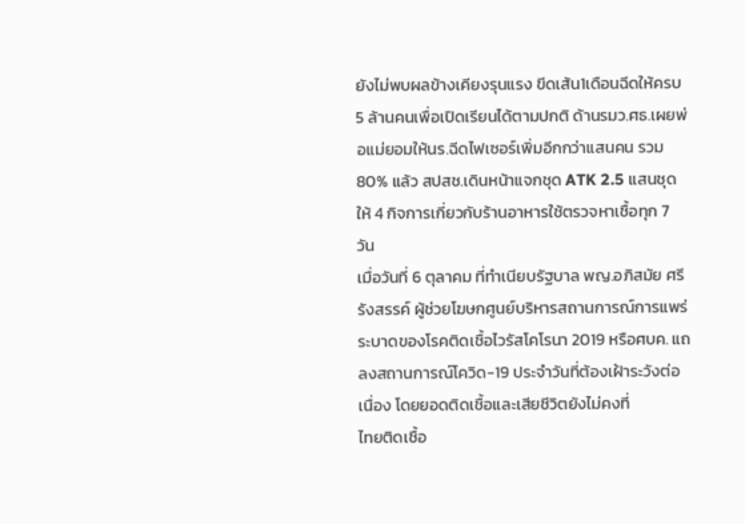ยังไม่พบผลข้างเคียงรุนแรง ขีดเส้น1เดือนฉีดให้ครบ 5 ล้านคนเพื่อเปิดเรียนได้ตามปกติ ด้านรมว.ศธ.เผยพ่อแม่ยอมให้นร.ฉีดไฟเซอร์เพิ่มอีกกว่าแสนคน รวม 80% แล้ว สปสช.เดินหน้าแจกชุด ATK 2.5 แสนชุด ให้ 4 กิจการเกี่ยวกับร้านอาหารใช้ตรวจหาเชื้อทุก 7 วัน
เมื่อวันที่ 6 ตุลาคม ที่ทำเนียบรัฐบาล พญ.อภิสมัย ศรีรังสรรค์ ผู้ช่วยโฆษกศูนย์บริหารสถานการณ์การแพร่ระบาดของโรคติดเชื้อไวรัสโคโรนา 2019 หรือศบค. แถลงสถานการณ์โควิด-19 ประจำวันที่ต้องเฝ้าระวังต่อเนื่อง โดยยอดติดเชื้อและเสียชีวิตยังไม่คงที่
ไทยติดเชื้อ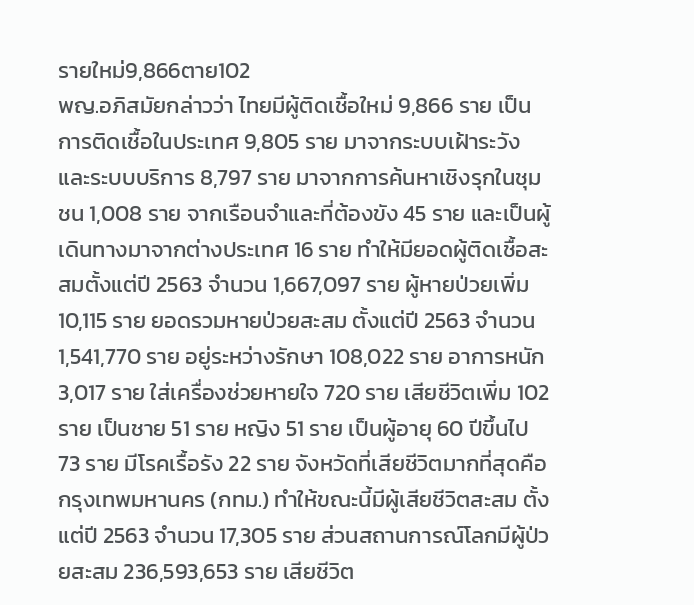รายใหม่9,866ตาย102
พญ.อภิสมัยกล่าวว่า ไทยมีผู้ติดเชื้อใหม่ 9,866 ราย เป็นการติดเชื้อในประเทศ 9,805 ราย มาจากระบบเฝ้าระวังและระบบบริการ 8,797 ราย มาจากการค้นหาเชิงรุกในชุมชน 1,008 ราย จากเรือนจำและที่ต้องขัง 45 ราย และเป็นผู้เดินทางมาจากต่างประเทศ 16 ราย ทำให้มียอดผู้ติดเชื้อสะสมตั้งแต่ปี 2563 จำนวน 1,667,097 ราย ผู้หายป่วยเพิ่ม 10,115 ราย ยอดรวมหายป่วยสะสม ตั้งแต่ปี 2563 จำนวน 1,541,770 ราย อยู่ระหว่างรักษา 108,022 ราย อาการหนัก 3,017 ราย ใส่เครื่องช่วยหายใจ 720 ราย เสียชีวิตเพิ่ม 102 ราย เป็นชาย 51 ราย หญิง 51 ราย เป็นผู้อายุ 60 ปีขึ้นไป 73 ราย มีโรคเรื้อรัง 22 ราย จังหวัดที่เสียชีวิตมากที่สุดคือ กรุงเทพมหานคร (กทม.) ทำให้ขณะนี้มีผู้เสียชีวิตสะสม ตั้งแต่ปี 2563 จำนวน 17,305 ราย ส่วนสถานการณ์โลกมีผู้ป่วยสะสม 236,593,653 ราย เสียชีวิต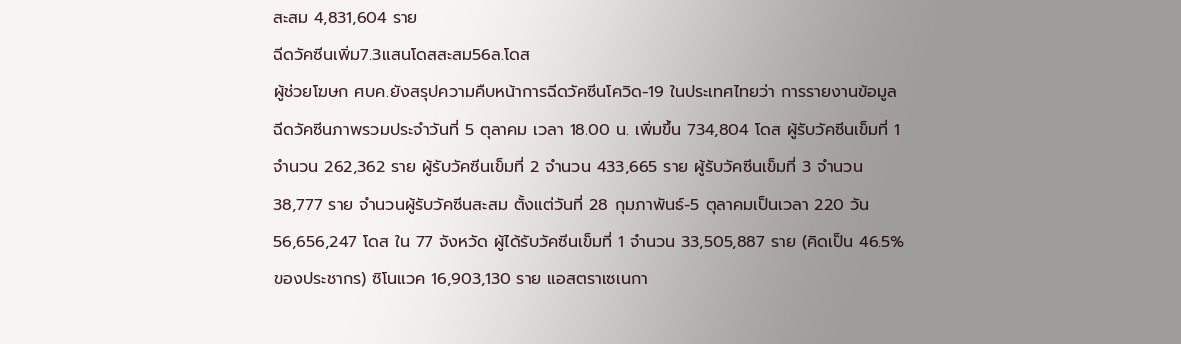สะสม 4,831,604 ราย
ฉีดวัคซีนเพิ่ม7.3แสนโดสสะสม56ล.โดส
ผู้ช่วยโฆษก ศบค.ยังสรุปความคืบหน้าการฉีดวัคซีนโควิด-19 ในประเทศไทยว่า การรายงานข้อมูลฉีดวัคซีนภาพรวมประจำวันที่ 5 ตุลาคม เวลา 18.00 น. เพิ่มขึ้น 734,804 โดส ผู้รับวัคซีนเข็มที่ 1 จำนวน 262,362 ราย ผู้รับวัคซีนเข็มที่ 2 จำนวน 433,665 ราย ผู้รับวัคซีนเข็มที่ 3 จำนวน 38,777 ราย จำนวนผู้รับวัคซีนสะสม ตั้งแต่วันที่ 28 กุมภาพันธ์-5 ตุลาคมเป็นเวลา 220 วัน 56,656,247 โดส ใน 77 จังหวัด ผู้ได้รับวัคซีนเข็มที่ 1 จำนวน 33,505,887 ราย (คิดเป็น 46.5% ของประชากร) ซิโนแวค 16,903,130 ราย แอสตราเซเนกา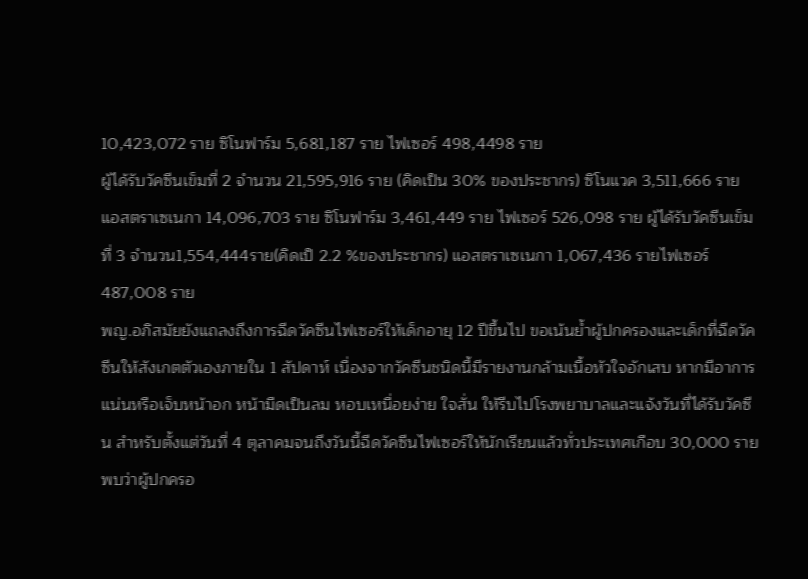10,423,072 ราย ซิโนฟาร์ม 5,681,187 ราย ไฟเซอร์ 498,4498 ราย
ผู้ได้รับวัคซีนเข็มที่ 2 จำนวน 21,595,916 ราย (คิดเป็น 30% ของประชากร) ซิโนแวค 3,511,666 ราย แอสตราเซเนกา 14,096,703 ราย ซิโนฟาร์ม 3,461,449 ราย ไฟเซอร์ 526,098 ราย ผู้ได้รับวัคซีนเข็มที่ 3 จำนวน1,554,444ราย(คิดเป็ 2.2 %ของประชากร) แอสตราเซเนกา 1,067,436 รายไฟเซอร์ 487,008 ราย
พญ.อภิสมัยยังแถลงถึงการฉีดวัคซีนไฟเซอร์ให้เด็กอายุ 12 ปีขึ้นไป ขอเน้นย้ำผู้ปกครองและเด็กที่ฉีดวัคซีนให้สังเกตตัวเองภายใน 1 สัปดาห์ เนื่องจากวัคซีนชนิดนี้มีรายงานกล้ามเนื้อหัวใจอักเสบ หากมีอาการแน่นหรือเจ็บหน้าอก หน้ามืดเป็นลม หอบเหนื่อยง่าย ใจสั่น ให้รีบไปโรงพยาบาลและแจ้งวันที่ได้รับวัคซีน สำหรับตั้งแต่วันที่ 4 ตุลาคมจนถึงวันนี้ฉีดวัคซีนไฟเซอร์ให้นักเรียนแล้วทั่วประเทศเกือบ 30,000 ราย พบว่าผู้ปกครอ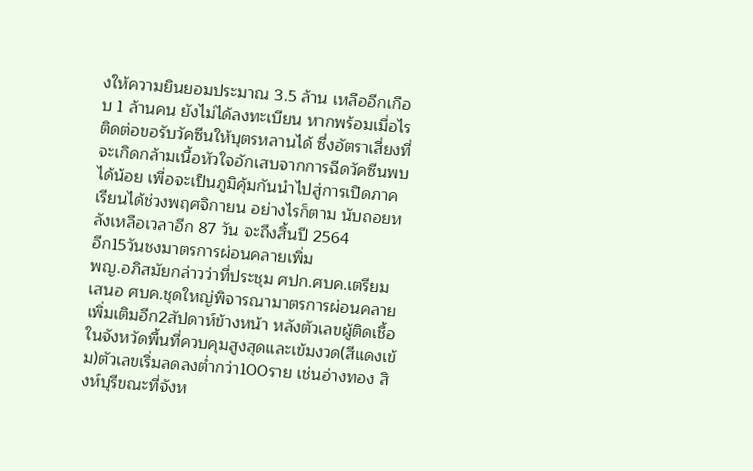งให้ความยินยอมประมาณ 3.5 ล้าน เหลืออีกเกือบ 1 ล้านคน ยังไม่ได้ลงทะเบียน หากพร้อมเมื่อไรติดต่อขอรับวัคซีนให้บุตรหลานได้ ซึ่งอัตราเสี่ยงที่จะเกิดกล้ามเนื้อหัวใจอักเสบจากการฉีดวัคซีนพบได้น้อย เพื่อจะเป็นภูมิคุ้มกันนำไปสู่การเปิดภาคเรียนได้ช่วงพฤศจิกายน อย่างไรก็ตาม นับถอยหลังเหลือเวลาอีก 87 วัน จะถึงสิ้นปี 2564
อีก15วันชงมาตรการผ่อนคลายเพิ่ม
พญ.อภิสมัยกล่าวว่าที่ประชุม ศปก.ศบค.เตรียมเสนอ ศบค.ชุดใหญ่พิจารณามาตรการผ่อนคลายเพิ่มเติมอีก2สัปดาห์ข้างหน้า หลังตัวเลขผู้ติดเชื้อในจังหวัดพื้นที่ควบคุมสูงสุดและเข้มงวด(สีแดงเข้ม)ตัวเลขเริ่มลดลงต่ำกว่า100ราย เช่นอ่างทอง สิงห์บุรีขณะที่จังห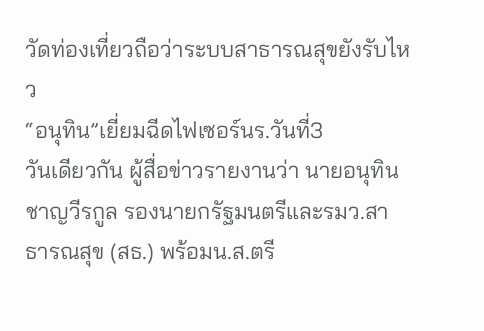วัดท่องเที่ยวถือว่าระบบสาธารณสุขยังรับไหว
“อนุทิน”เยี่ยมฉีดไฟเซอร์นร.วันที่3
วันเดียวกัน ผู้สื่อข่าวรายงานว่า นายอนุทิน ชาญวีรกูล รองนายกรัฐมนตรีและรมว.สาธารณสุข (สธ.) พร้อมน.ส.ตรี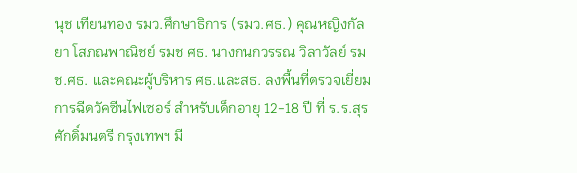นุช เทียนทอง รมว.ศึกษาธิการ (รมว.ศธ.) คุณหญิงกัลยา โสภณพาณิชย์ รมช ศธ. นางกนกวรรณ วิลาวัลย์ รมช.ศธ. และคณะผู้บริหาร ศธ.และสธ. ลงพื้นที่ตรวจเยี่ยมการฉีดวัคซีนไฟเซอร์ สำหรับเด็กอายุ 12-18 ปี ที่ ร.ร.สุรศักดิ์มนตรี กรุงเทพฯ มี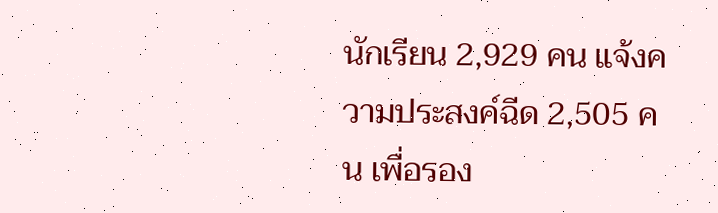นักเรียน 2,929 คน แจ้งความประสงค์ฉีด 2,505 คน เพื่อรอง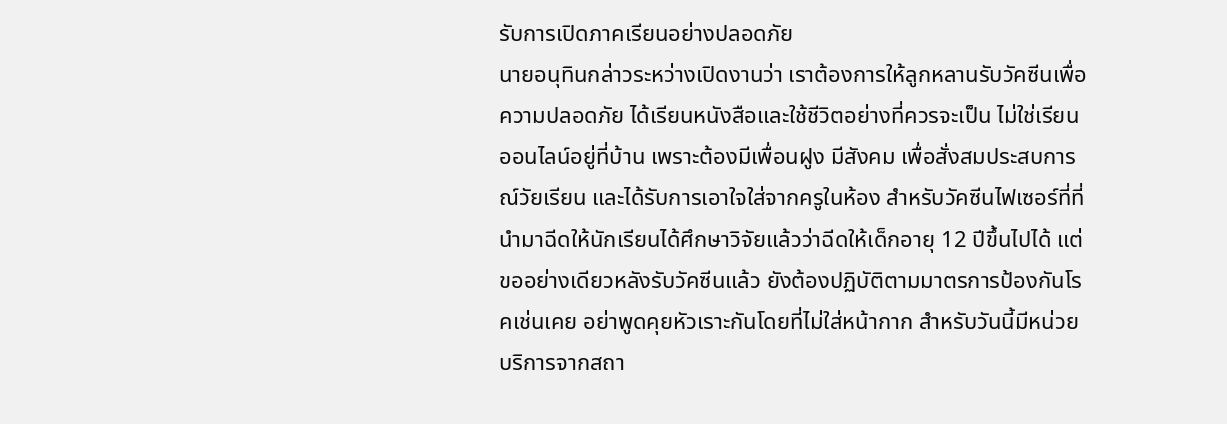รับการเปิดภาคเรียนอย่างปลอดภัย
นายอนุทินกล่าวระหว่างเปิดงานว่า เราต้องการให้ลูกหลานรับวัคซีนเพื่อความปลอดภัย ได้เรียนหนังสือและใช้ชีวิตอย่างที่ควรจะเป็น ไม่ใช่เรียนออนไลน์อยู่ที่บ้าน เพราะต้องมีเพื่อนฝูง มีสังคม เพื่อสั่งสมประสบการณ์วัยเรียน และได้รับการเอาใจใส่จากครูในห้อง สำหรับวัคซีนไฟเซอร์ที่ที่นำมาฉีดให้นักเรียนได้ศึกษาวิจัยแล้วว่าฉีดให้เด็กอายุ 12 ปีขึ้นไปได้ แต่ขออย่างเดียวหลังรับวัคซีนแล้ว ยังต้องปฏิบัติตามมาตรการป้องกันโรคเช่นเคย อย่าพูดคุยหัวเราะกันโดยที่ไม่ใส่หน้ากาก สำหรับวันนี้มีหน่วยบริการจากสถา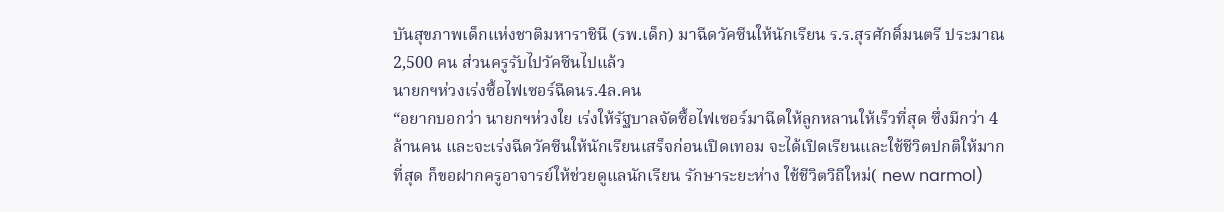บันสุขภาพเด็กแห่งชาติมหาราชินี (รพ.เด็ก) มาฉีดวัคซีนให้นักเรียน ร.ร.สุรศักดิ์มนตรี ประมาณ 2,500 คน ส่วนครูรับไปวัคซีนไปแล้ว
นายกฯห่วงเร่งซื้อไฟเซอร์ฉีดนร.4ล.คน
“อยากบอกว่า นายกฯห่วงใย เร่งให้รัฐบาลจัดซื้อไฟเซอร์มาฉีดให้ลูกหลานให้เร็วที่สุด ซึ่งมีกว่า 4 ล้านคน และจะเร่งฉีดวัคซีนให้นักเรียนเสร็จก่อนเปิดเทอม จะได้เปิดเรียนและใช้ชีวิตปกติให้มากที่สุด ก็ขอฝากครูอาจารย์ให้ช่วยดูแลนักเรียน รักษาระยะห่าง ใช้ชีวิตวิถีใหม่( new narmol)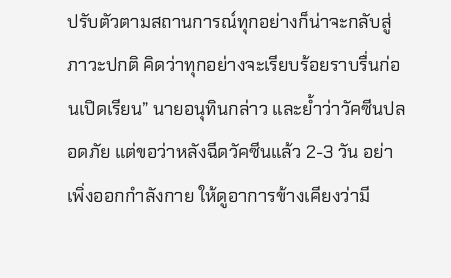ปรับตัวตามสถานการณ์ทุกอย่างก็น่าจะกลับสู่ภาวะปกติ คิดว่าทุกอย่างจะเรียบร้อยราบรื่นก่อนเปิดเรียน” นายอนุทินกล่าว และย้ำว่าวัคซีนปลอดภัย แต่ขอว่าหลังฉีดวัคซีนแล้ว 2-3 วัน อย่าเพิ่งออกกำลังกาย ให้ดูอาการข้างเคียงว่ามี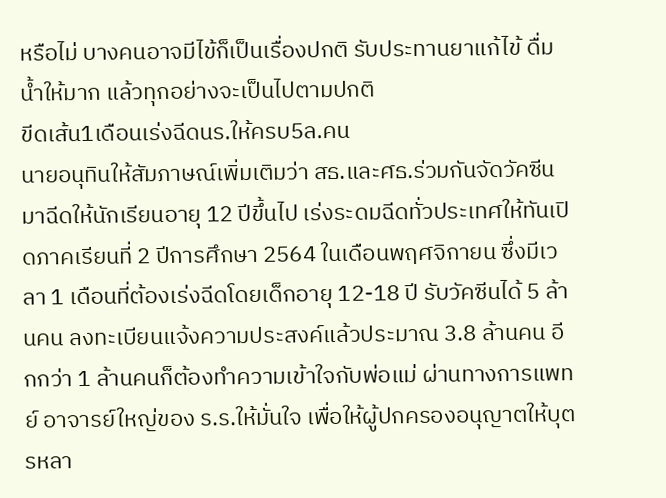หรือไม่ บางคนอาจมีไข้ก็เป็นเรื่องปกติ รับประทานยาแก้ไข้ ดื่มน้ำให้มาก แล้วทุกอย่างจะเป็นไปตามปกติ
ขีดเส้น1เดือนเร่งฉีดนร.ให้ครบ5ล.คน
นายอนุทินให้สัมภาษณ์เพิ่มเติมว่า สธ.และศธ.ร่วมกันจัดวัคซีนมาฉีดให้นักเรียนอายุ 12 ปีขึ้นไป เร่งระดมฉีดทั่วประเทศให้ทันเปิดภาคเรียนที่ 2 ปีการศึกษา 2564 ในเดือนพฤศจิกายน ซึ่งมีเวลา 1 เดือนที่ต้องเร่งฉีดโดยเด็กอายุ 12-18 ปี รับวัคซีนได้ 5 ล้านคน ลงทะเบียนแจ้งความประสงค์แล้วประมาณ 3.8 ล้านคน อีกกว่า 1 ล้านคนก็ต้องทำความเข้าใจกับพ่อแม่ ผ่านทางการแพทย์ อาจารย์ใหญ่ของ ร.ร.ให้มั่นใจ เพื่อให้ผู้ปกครองอนุญาตให้บุตรหลา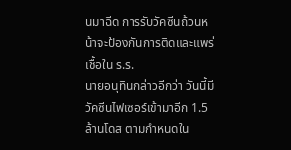นมาฉีด การรับวัคซีนถ้วนหน้าจะป้องกันการติดและแพร่เชื้อใน ร.ร.
นายอนุทินกล่าวอีกว่า วันนี้มีวัคซีนไฟเซอร์เข้ามาอีก 1.5 ล้านโดส ตามกำหนดใน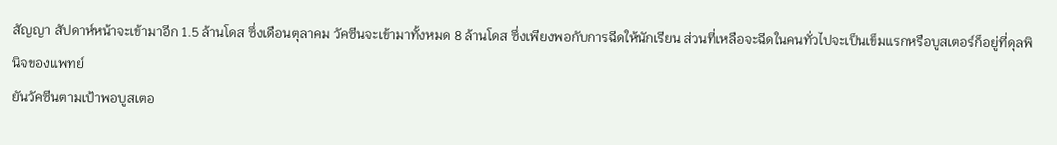สัญญา สัปดาห์หน้าจะเข้ามาอีก 1.5 ล้านโดส ซึ่งเดือนตุลาคม วัคซีนจะเข้ามาทั้งหมด 8 ล้านโดส ซึ่งเพียงพอกับการฉีดให้นักเรียน ส่วนที่เหลือจะฉีดในคนทั่วไปจะเป็นเข็มแรกหรือบูสเตอร์ก็อยู่ที่ดุลพินิจของแพทย์
ยันวัคซีนตามเป้าพอบูสเตอ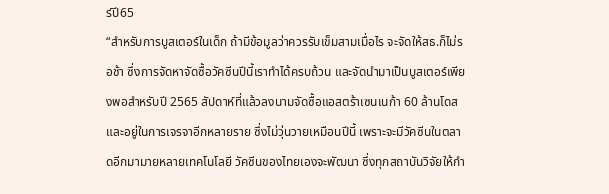ร์ปี65
“สำหรับการบูสเตอร์ในเด็ก ถ้ามีข้อมูลว่าควรรับเข็มสามเมื่อไร จะจัดให้สธ.ก็ไม่รอช้า ซึ่งการจัดหาจัดซื้อวัคซีนปีนี้เราทำได้ครบถ้วน และจัดนำมาเป็นบูสเตอร์เพียงพอสำหรับปี 2565 สัปดาห์ที่แล้วลงนามจัดซื้อแอสตร้าเซนเนก้า 60 ล้านโดส และอยู่ในการเจรจาอีกหลายราย ซึ่งไม่วุ่นวายเหมือนปีนี้ เพราะจะมีวัคซีนในตลาดอีกมามายหลายเทคโนโลยี วัคซีนของไทยเองจะพัฒนา ซึ่งทุกสถาบันวิจัยให้กำ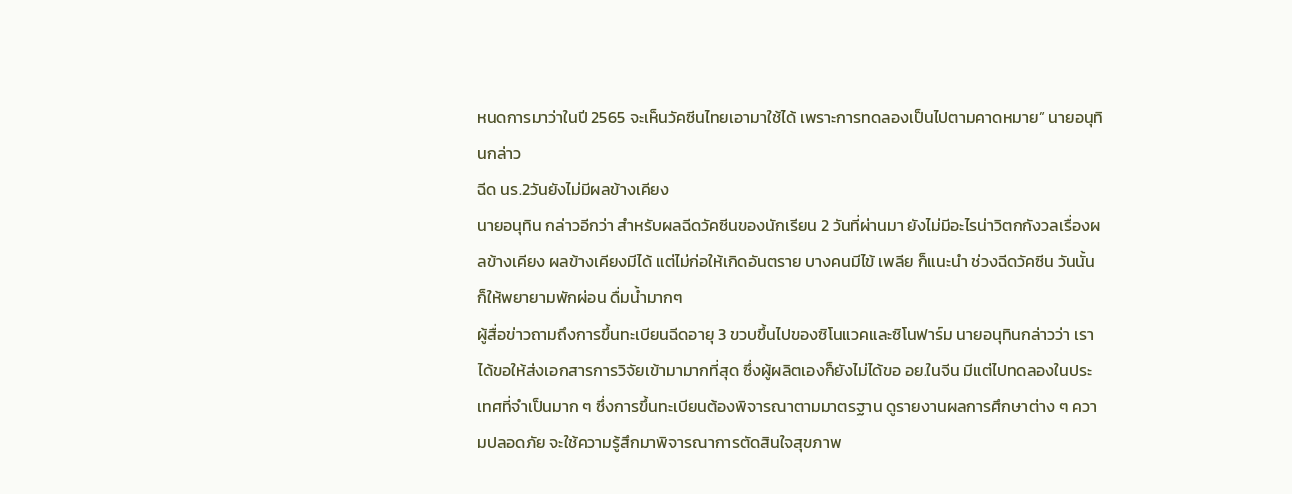หนดการมาว่าในปี 2565 จะเห็นวัคซีนไทยเอามาใช้ได้ เพราะการทดลองเป็นไปตามคาดหมาย” นายอนุทินกล่าว
ฉีด นร.2วันยังไม่มีผลข้างเคียง
นายอนุทิน กล่าวอีกว่า สำหรับผลฉีดวัคซีนของนักเรียน 2 วันที่ผ่านมา ยังไม่มีอะไรน่าวิตกกังวลเรื่องผลข้างเคียง ผลข้างเคียงมีได้ แต่ไม่ก่อให้เกิดอันตราย บางคนมีไข้ เพลีย ก็แนะนำ ช่วงฉีดวัคซีน วันนั้นก็ให้พยายามพักผ่อน ดื่มน้ำมากๆ
ผู้สื่อข่าวถามถึงการขึ้นทะเบียนฉีดอายุ 3 ขวบขึ้นไปของซิโนแวคและซิโนฟาร์ม นายอนุทินกล่าวว่า เราได้ขอให้ส่งเอกสารการวิจัยเข้ามามากที่สุด ซึ่งผู้ผลิตเองก็ยังไม่ได้ขอ อย.ในจีน มีแต่ไปทดลองในประเทศที่จำเป็นมาก ๆ ซึ่งการขึ้นทะเบียนต้องพิจารณาตามมาตรฐาน ดูรายงานผลการศึกษาต่าง ๆ ความปลอดภัย จะใช้ความรู้สึกมาพิจารณาการตัดสินใจสุขภาพ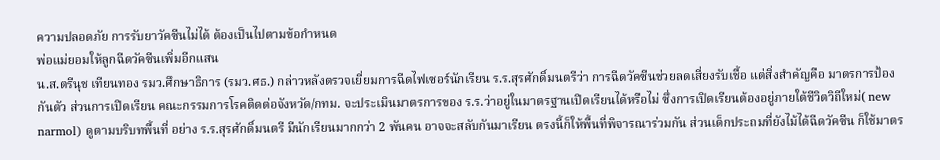ความปลอดภัย การรับยาวัคซีนไม่ได้ ต้องเป็นไปตามข้อกำหนด
พ่อแม่ยอมให้ลูกฉีดวัคซีนเพิ่มอีกแสน
น.ส.ตรีนุช เทียนทอง รมว.ศึกษาธิการ (รมว.ศธ.) กล่าวหลังตรวจเยี่ยมการฉีดไฟเซอร์นักเรียน ร.ร.สุรศักดิ์มนตรีว่า การฉีดวัคซีนช่วยลดเสี่ยงรับเชื้อ แต่สิ่งสำคัญคือ มาตรการป้องกันตัว ส่วนการเปิดเรียน คณะกรรมการโรคติดต่อจังหวัด/กทม. จะประเมินมาตรการของ ร.ร.ว่าอยู่ในมาตรฐานเปิดเรียนได้หรือไม่ ซึ่งการเปิดเรียนต้องอยู่ภายใต้ชีวิตวิถีใหม่( new narmol) ดูตามบริบทพื้นที่ อย่าง ร.ร.สุรศักดิ์มนตรี มีนักเรียนมากกว่า 2 พันคน อาจจะสลับกันมาเรียน ตรงนี้ก็ให้พื้นที่พิจารณาร่วมกัน ส่วนเด็กประถมที่ยังไม้ได้ฉีดวัคซีน ก็ใช้มาตร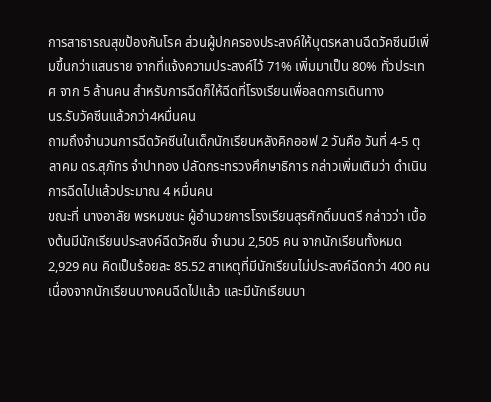การสาธารณสุขป้องกันโรค ส่วนผู้ปกครองประสงค์ให้บุตรหลานฉีดวัคซีนมีเพิ่มขึ้นกว่าแสนราย จากที่แจ้งความประสงค์ไว้ 71% เพิ่มมาเป็น 80% ทั่วประเทศ จาก 5 ล้านคน สำหรับการฉีดก็ให้ฉีดที่โรงเรียนเพื่อลดการเดินทาง
นร.รับวัคซีนแล้วกว่า4หมื่นคน
ถามถึงจำนวนการฉีดวัคซีนในเด็กนักเรียนหลังคิกออฟ 2 วันคือ วันที่ 4-5 ตุลาคม ดร.สุภัทร จำปาทอง ปลัดกระทรวงศึกษาธิการ กล่าวเพิ่มเติมว่า ดำเนินการฉีดไปแล้วประมาณ 4 หมื่นคน
ขณะที่ นางอาลัย พรหมชนะ ผู้อำนวยการโรงเรียนสุรศักดิ์มนตรี กล่าวว่า เบื้องต้นมีนักเรียนประสงค์ฉีดวัคซีน จำนวน 2,505 คน จากนักเรียนทั้งหมด 2,929 คน คิดเป็นร้อยละ 85.52 สาเหตุที่มีนักเรียนไม่ประสงค์ฉีดกว่า 400 คน เนื่องจากนักเรียนบางคนฉีดไปแล้ว และมีนักเรียนบา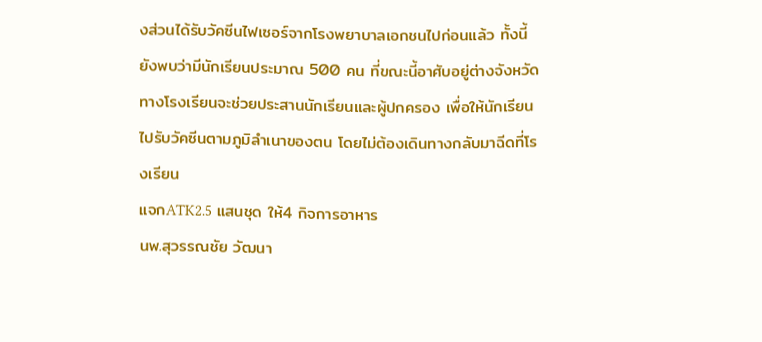งส่วนได้รับวัคซีนไฟเซอร์จากโรงพยาบาลเอกชนไปก่อนแล้ว ทั้งนี้ ยังพบว่ามีนักเรียนประมาณ 500 คน ที่ขณะนี้อาศับอยู่ต่างจังหวัด ทางโรงเรียนจะช่วยประสานนักเรียนและผู้ปกครอง เพื่อให้นักเรียนไปรับวัคซีนตามภูมิลำเนาของตน โดยไม่ต้องเดินทางกลับมาฉีดที่โรงเรียน
แจกATK2.5 แสนชุด ให้4 กิจการอาหาร
นพ.สุวรรณชัย วัฒนา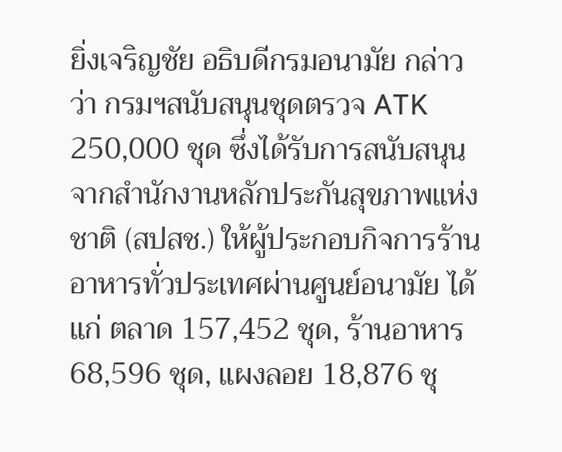ยิ่งเจริญชัย อธิบดีกรมอนามัย กล่าวว่า กรมฯสนับสนุนชุดตรวจ ATK 250,000 ชุด ซึ่งได้รับการสนับสนุนจากสำนักงานหลักประกันสุขภาพแห่งชาติ (สปสช.) ให้ผู้ประกอบกิจการร้านอาหารทั่วประเทศผ่านศูนย์อนามัย ได้แก่ ตลาด 157,452 ชุด, ร้านอาหาร 68,596 ชุด, แผงลอย 18,876 ชุ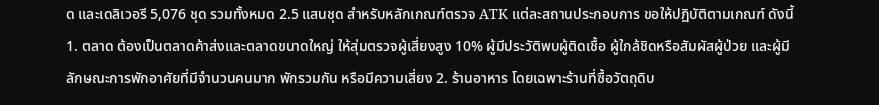ด และเดลิเวอรี 5,076 ชุด รวมทั้งหมด 2.5 แสนชุด สำหรับหลักเกณฑ์ตรวจ ATK แต่ละสถานประกอบการ ขอให้ปฏิบัติตามเกณฑ์ ดังนี้ 1. ตลาด ต้องเป็นตลาดค้าส่งและตลาดขนาดใหญ่ ให้สุ่มตรวจผู้เสี่ยงสูง 10% ผู้มีประวัติพบผู้ติดเชื้อ ผู้ใกล้ชิดหรือสัมผัสผู้ป่วย และผู้มีลักษณะการพักอาศัยที่มีจำนวนคนมาก พักรวมกัน หรือมีความเสี่ยง 2. ร้านอาหาร โดยเฉพาะร้านที่ซื้อวัตถุดิบ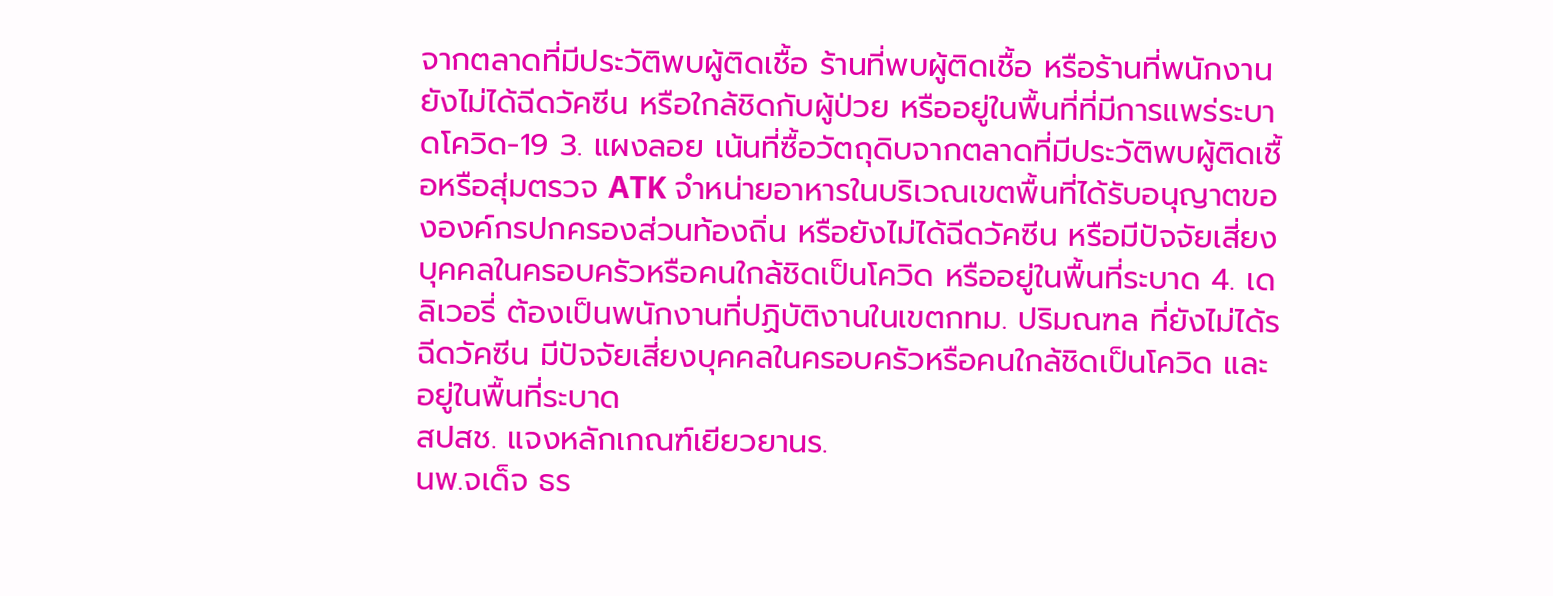จากตลาดที่มีประวัติพบผู้ติดเชื้อ ร้านที่พบผู้ติดเชื้อ หรือร้านที่พนักงานยังไม่ได้ฉีดวัคซีน หรือใกล้ชิดกับผู้ป่วย หรืออยู่ในพื้นที่ที่มีการแพร่ระบาดโควิด-19 3. แผงลอย เน้นที่ซื้อวัตถุดิบจากตลาดที่มีประวัติพบผู้ติดเชื้อหรือสุ่มตรวจ ATK จำหน่ายอาหารในบริเวณเขตพื้นที่ได้รับอนุญาตขององค์กรปกครองส่วนท้องถิ่น หรือยังไม่ได้ฉีดวัคซีน หรือมีปัจจัยเสี่ยงบุคคลในครอบครัวหรือคนใกล้ชิดเป็นโควิด หรืออยู่ในพื้นที่ระบาด 4. เดลิเวอรี่ ต้องเป็นพนักงานที่ปฏิบัติงานในเขตกทม. ปริมณฑล ที่ยังไม่ได้รฉีดวัคซีน มีปัจจัยเสี่ยงบุคคลในครอบครัวหรือคนใกล้ชิดเป็นโควิด และอยู่ในพื้นที่ระบาด
สปสช. แจงหลักเกณฑ์เยียวยานร.
นพ.จเด็จ ธร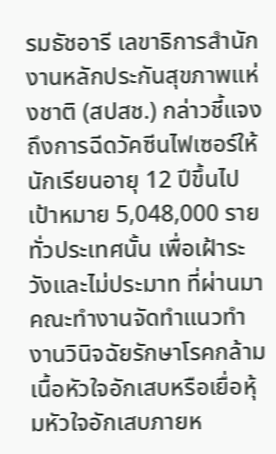รมธัชอารี เลขาธิการสำนักงานหลักประกันสุขภาพแห่งชาติ (สปสช.) กล่าวชี้แจงถึงการฉีดวัคซีนไฟเซอร์ให้นักเรียนอายุ 12 ปีขึ้นไป เป้าหมาย 5,048,000 รายทั่วประเทศนั้น เพื่อเฝ้าระวังและไม่ประมาท ที่ผ่านมาคณะทำงานจัดทำแนวทำงานวินิจฉัยรักษาโรคกล้ามเนื้อหัวใจอักเสบหรือเยื่อหุ้มหัวใจอักเสบภายห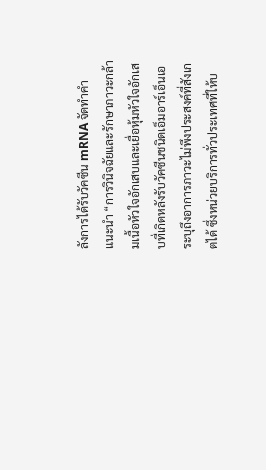ลังการได้รับวัคซีน mRNA จัดทำคำแนะนำ “การวินิจฉัยและรักษาภาวะกล้ามเนื้อหัวใจอักเสบและเยื่อหุ้มหัวใจอักเสบที่เกิดหลังรับวัคซีนชนิดเอ็มอาร์เอ็นเอ ระบุถึงอาการภาวะไม่พึงประสงค์ที่สังเกตได้ ซึ่งหน่วยบริการทั่วประเทศที่ให้บ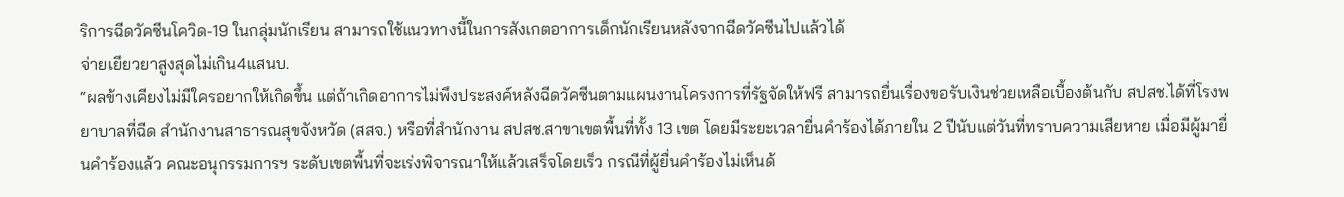ริการฉีดวัคซีนโควิด-19 ในกลุ่มนักเรียน สามารถใช้แนวทางนี้ในการสังเกตอาการเด็กนักเรียนหลังจากฉีดวัคซีนไปแล้วได้
จ่ายเยียวยาสูงสุดไม่เกิน4แสนบ.
“ผลข้างเคียงไม่มีใครอยากให้เกิดขึ้น แต่ถ้าเกิดอาการไม่พึงประสงค์หลังฉีดวัคซีนตามแผนงานโครงการที่รัฐจัดให้ฟรี สามารถยื่นเรื่องขอรับเงินช่วยเหลือเบื้องต้นกับ สปสช.ได้ที่โรงพยาบาลที่ฉีด สำนักงานสาธารณสุขจังหวัด (สสจ.) หรือที่สำนักงาน สปสช.สาขาเขตพื้นที่ทั้ง 13 เขต โดยมีระยะเวลายื่นคำร้องได้ภายใน 2 ปีนับแต่วันที่ทราบความเสียหาย เมื่อมีผู้มายื่นคำร้องแล้ว คณะอนุกรรมการฯ ระดับเขตพื้นที่จะเร่งพิจารณาให้แล้วเสร็จโดยเร็ว กรณีที่ผู้ยื่นคำร้องไม่เห็นด้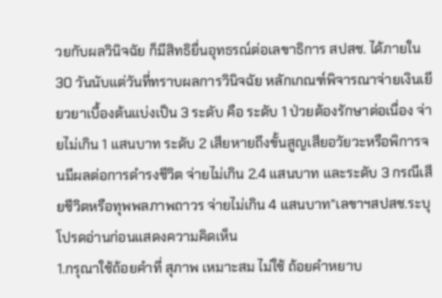วยกับผลวินิจฉัย ก็มีสิทธิยื่นอุทธรณ์ต่อเลขาธิการ สปสช. ได้ภายใน 30 วันนับแต่วันที่ทราบผลการวินิจฉัย หลักเกณฑ์พิจารณาจ่ายเงินเยียวยาเบื้องต้นแบ่งเป็น 3 ระดับ คือ ระดับ 1 ป่วยต้องรักษาต่อเนื่อง จ่ายไม่เกิน 1 แสนบาท ระดับ 2 เสียหายถึงขั้นสูญเสียอวัยวะหรือพิการจนมีผลต่อการดำรงชีวิต จ่ายไม่เกิน 2.4 แสนบาท และระดับ 3 กรณีเสียชีวิตหรือทุพพลภาพถาวร จ่ายไม่เกิน 4 แสนบาท”เลขาฯสปสช.ระบุ
โปรดอ่านก่อนแสดงความคิดเห็น
1.กรุณาใช้ถ้อยคำที่ สุภาพ เหมาะสม ไม่ใช้ ถ้อยคำหยาบ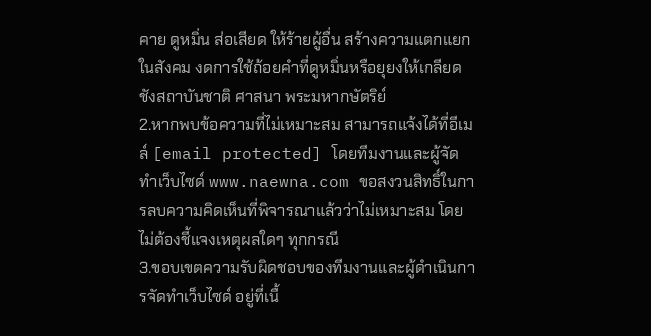คาย ดูหมิ่น ส่อเสียด ให้ร้ายผู้อื่น สร้างความแตกแยกในสังคม งดการใช้ถ้อยคำที่ดูหมิ่นหรือยุยงให้เกลียดชังสถาบันชาติ ศาสนา พระมหากษัตริย์
2.หากพบข้อความที่ไม่เหมาะสม สามารถแจ้งได้ที่อีเมล์ [email protected] โดยทีมงานและผู้จัดทำเว็บไซด์ www.naewna.com ขอสงวนสิทธิ์ในการลบความคิดเห็นที่พิจารณาแล้วว่าไม่เหมาะสม โดยไม่ต้องชี้แจงเหตุผลใดๆ ทุกกรณี
3.ขอบเขตความรับผิดชอบของทีมงานและผู้ดำเนินการจัดทำเว็บไซด์ อยู่ที่เนื้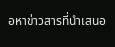อหาข่าวสารที่นำเสนอ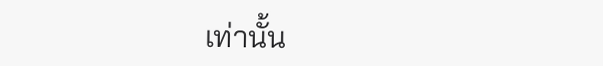เท่านั้น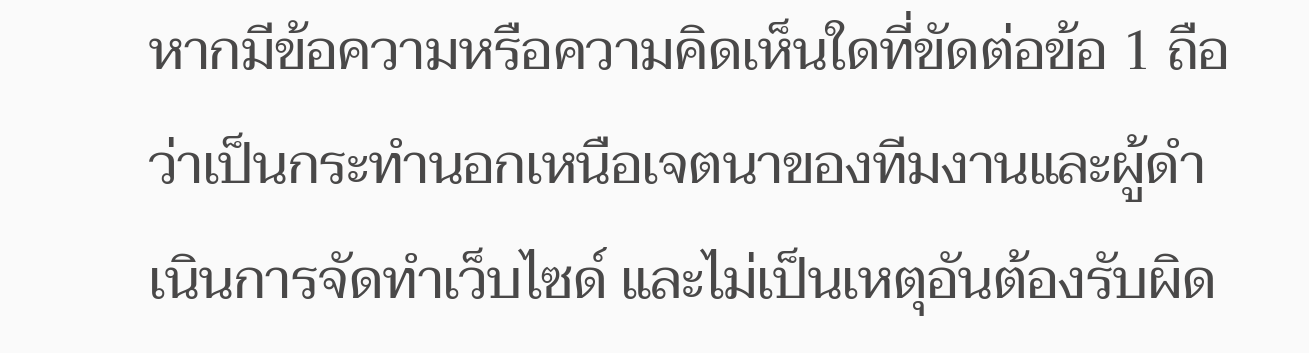หากมีข้อความหรือความคิดเห็นใดที่ขัดต่อข้อ 1 ถือว่าเป็นกระทำนอกเหนือเจตนาของทีมงานและผู้ดำเนินการจัดทำเว็บไซด์ และไม่เป็นเหตุอันต้องรับผิด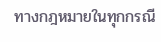ทางกฎหมายในทุกกรณี